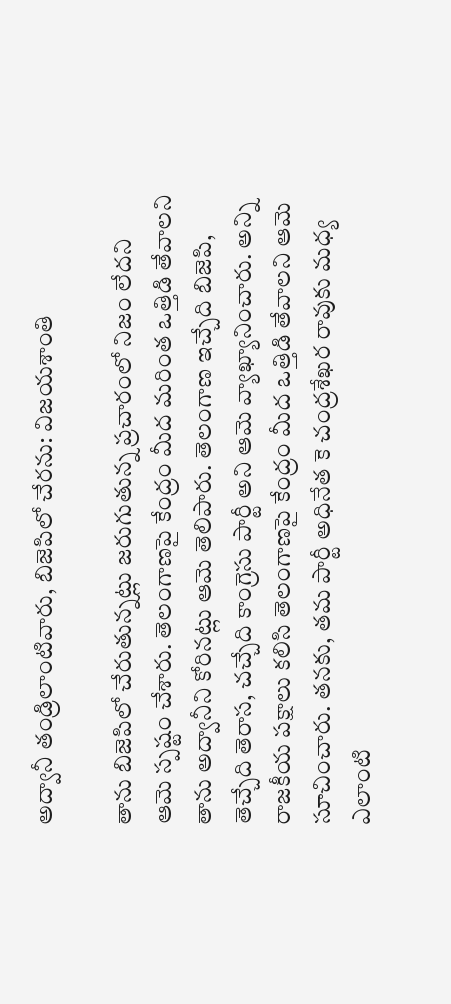అద్వానీ తండ్రిలాంటివారు, బిజెపిలో చేరను: విజయశాంతి

తాను బిజెపిలో చేరుతున్నట్లు జరుగుతున్న ప్రచారంలో నిజం లేదని ఆమె స్పష్టం చేశారు. తెలంగాణపై కేంద్రం మీద మరింత ఒత్తిడి తేవాలని తాను అద్వానీని కోరినట్లు ఆమె తెలిపారు. తెలంగాణ ఇచ్చేది బిజెపి, తెచ్చేది తెరాస, చచ్చేది కాంగ్రెసు పార్టీ అని ఆమె వ్యాఖ్యానించారు. అన్ని రాజకీయ పక్షాలు కలిసి తెలంగాణపై కేంద్రం మీద ఒత్తిడి తేవాలని ఆమె సూచించారు. తనకు, తమ పార్టీ అధినేత కె చంద్రశేఖర రావుకు మధ్య ఎలాంటి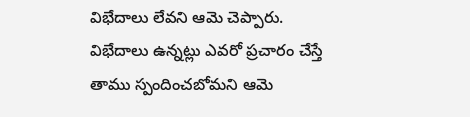విభేదాలు లేవని ఆమె చెప్పారు. విభేదాలు ఉన్నట్లు ఎవరో ప్రచారం చేస్తే తాము స్పందించబోమని ఆమె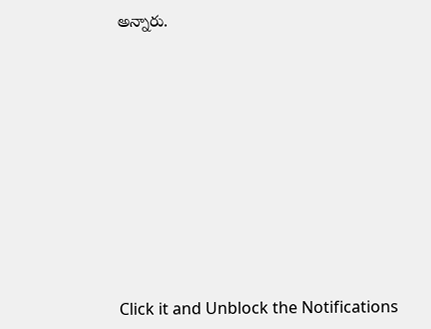అన్నారు.












Click it and Unblock the Notifications